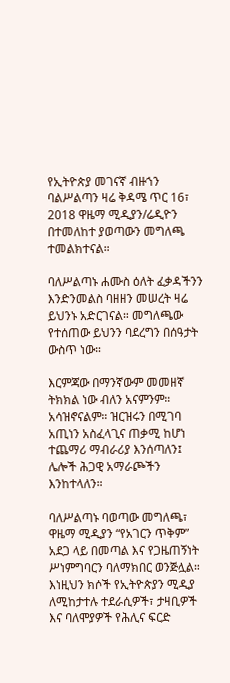የኢትዮጵያ መገናኛ ብዙኀን ባልሥልጣን ዛሬ ቅዳሜ ጥር 16፣ 2018 ዋዜማ ሚዲያን/ሬዲዮን በተመለከተ ያወጣውን መግለጫ ተመልክተናል።

ባለሥልጣኑ ሐሙስ ዕለት ፈቃዳችንን እንድንመልስ ባዘዘን መሠረት ዛሬ ይህንኑ አድርገናል። መግለጫው የተሰጠው ይህንን ባደረግን በሰዓታት ውስጥ ነው።

እርምጃው በማንኛውም መመዘኛ ትክክል ነው ብለን አናምንም። አሳዝኖናልም። ዝርዝሩን በሚገባ አጢነን አስፈላጊና ጠቃሚ ከሆነ ተጨማሪ ማብራሪያ እንሰጣለን፤ ሌሎች ሕጋዊ አማራጮችን እንከተላለን።

ባለሥልጣኑ ባወጣው መግለጫ፣ ዋዜማ ሚዲያን “የአገርን ጥቅም” አደጋ ላይ በመጣል እና የጋዜጠኝነት ሥነምግባርን ባለማክበር ወንጅሏል። እነዚህን ክሶች የኢትዮጵያን ሚዲያ ለሚከታተሉ ተደራሲዎች፣ ታዛቢዎች እና ባለሞያዎች የሕሊና ፍርድ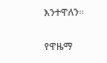እንተዋለን።

የዋዜማ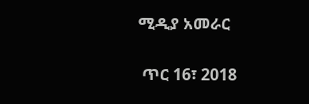ሚዲያ አመራር

 ጥር 16፣ 2018